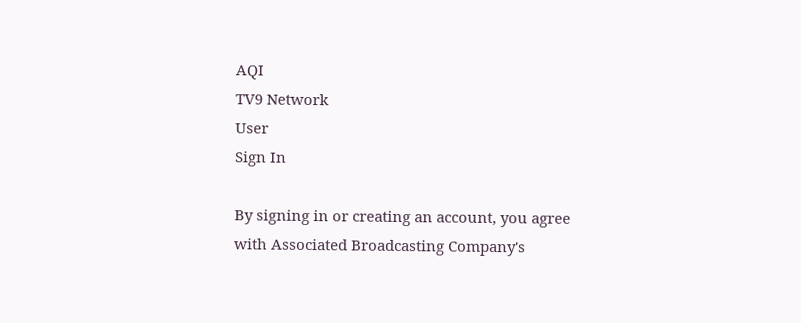AQI
TV9 Network
User
Sign In

By signing in or creating an account, you agree with Associated Broadcasting Company's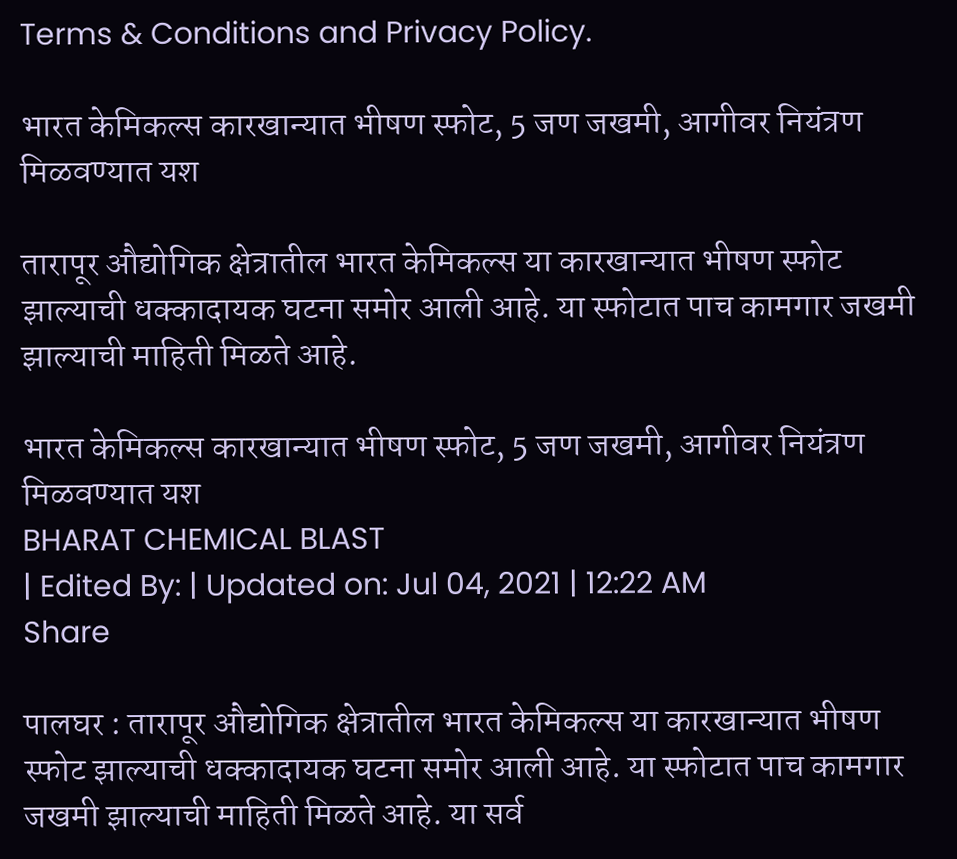Terms & Conditions and Privacy Policy.

भारत केमिकल्स कारखान्यात भीषण स्फोट, 5 जण जखमी, आगीवर नियंत्रण मिळवण्यात यश

तारापूर औद्योगिक क्षेत्रातील भारत केमिकल्स या कारखान्यात भीषण स्फोट झाल्याची धक्कादायक घटना समोर आली आहे. या स्फोटात पाच कामगार जखमी झाल्याची माहिती मिळते आहे.

भारत केमिकल्स कारखान्यात भीषण स्फोट, 5 जण जखमी, आगीवर नियंत्रण मिळवण्यात यश
BHARAT CHEMICAL BLAST
| Edited By: | Updated on: Jul 04, 2021 | 12:22 AM
Share

पालघर : तारापूर औद्योगिक क्षेत्रातील भारत केमिकल्स या कारखान्यात भीषण स्फोट झाल्याची धक्कादायक घटना समोर आली आहे. या स्फोटात पाच कामगार जखमी झाल्याची माहिती मिळते आहे. या सर्व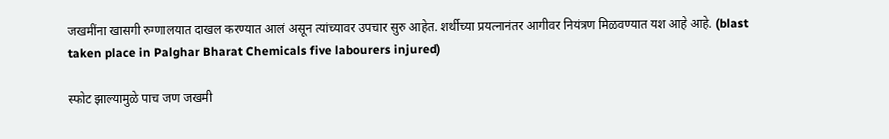जखमींना खासगी रुग्णालयात दाखल करण्यात आलं असून त्यांच्यावर उपचार सुरु आहेत. शर्थीच्या प्रयत्नानंतर आगीवर नियंत्रण मिळवण्यात यश आहे आहे. (blast taken place in Palghar Bharat Chemicals five labourers injured)

स्फोट झाल्यामुळे पाच जण जखमी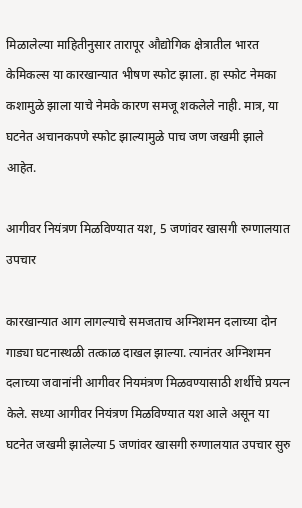मिळालेल्या माहितीनुसार तारापूर औद्योगिक क्षेत्रातील भारत केमिकल्स या कारखान्यात भीषण स्फोट झाला. हा स्फोट नेमका कशामुळे झाला याचे नेमके कारण समजू शकलेले नाही. मात्र, या घटनेत अचानकपणे स्फोट झाल्यामुळे पाच जण जखमी झाले आहेत.

आगीवर नियंत्रण मिळविण्यात यश, 5 जणांवर खासगी रुग्णालयात उपचार

कारखान्यात आग लागल्याचे समजताच अग्निशमन दलाच्या दोन गाड्या घटनास्थळी तत्काळ दाखल झाल्या. त्यानंतर अग्निशमन दलाच्या जवानांनी आगीवर नियमंत्रण मिळवण्यासाठी शर्थीचे प्रयत्न केले. सध्या आगीवर नियंत्रण मिळविण्यात यश आले असून या घटनेत जखमी झालेल्या 5 जणांवर खासगी रुग्णालयात उपचार सुरु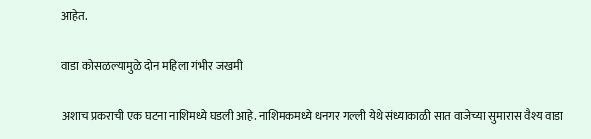आहेत.

वाडा कोसळल्यामुळे दोन महिला गंभीर जखमी

अशाच प्रकराची एक घटना नाशिमध्ये घडली आहे. नाशिमकमध्ये धनगर गल्ली येथे संध्याकाळी सात वाजेच्या सुमारास वैश्य वाडा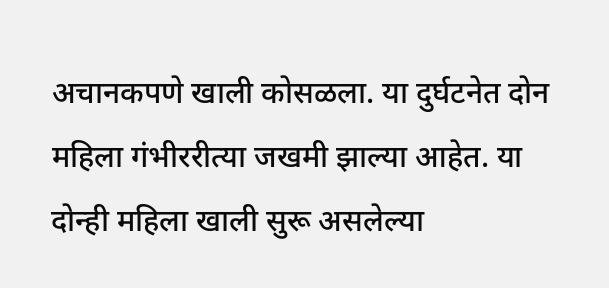अचानकपणे खाली कोसळला. या दुर्घटनेत दोन महिला गंभीररीत्या जखमी झाल्या आहेत. या दोन्ही महिला खाली सुरू असलेल्या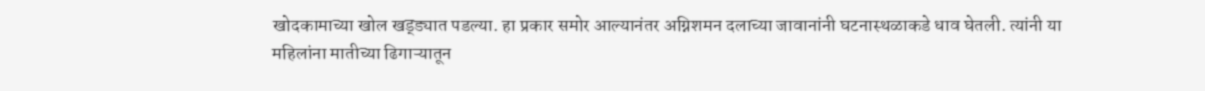खोदकामाच्या खोल खड्ड्यात पडल्या. हा प्रकार समोर आल्यानंतर अग्निशमन दलाच्या जावानांनी घटनास्थळाकडे धाव घेतली. त्यांनी या महिलांना मातीच्या ढिगाऱ्यातून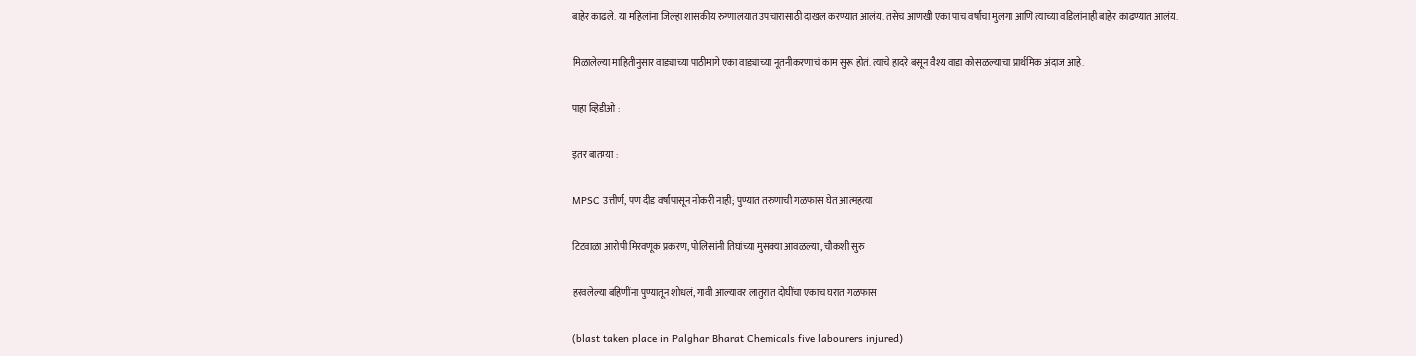बाहेर काढले. या महिलांना जिल्हा शासकीय रुग्णालयात उपचारासाठी दाखल करण्यात आलंय. तसेच आणखी एका पाच वर्षांचा मुलगा आणि त्याच्या वडिलांनाही बाहेर काढण्यात आलंय.

मिळालेल्या माहितीनुसार वाड्याच्या पाठीमागे एका वाड्याच्या नूतनीकरणाचं काम सुरू होतं. त्याचे हादरे बसून वैश्य वाडा कोसळल्याचा प्रार्थमिक अंदाज आहे.

पाहा व्हिडीओ :

इतर बातम्या :

MPSC उत्तीर्ण, पण दीड वर्षांपासून नोकरी नाही; पुण्यात तरुणाची गळफास घेत आत्महत्या

टिटवाळा आरोपी मिरवणूक प्रकरण, पोलिसांनी तिघांच्या मुसक्या आवळल्या, चौकशी सुरु

हरवलेल्या बहिणींना पुण्यातून शोधलं, गावी आल्यावर लातुरात दोघींचा एकाच घरात गळफास

(blast taken place in Palghar Bharat Chemicals five labourers injured)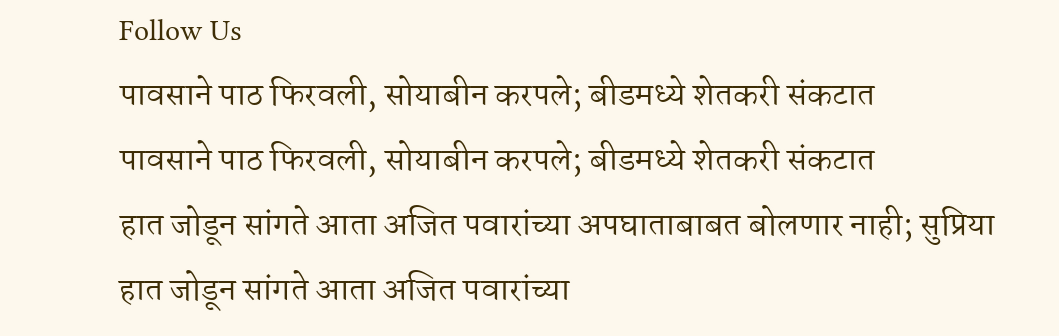Follow Us
पावसाने पाठ फिरवली, सोयाबीन करपले; बीडमध्ये शेतकरी संकटात
पावसाने पाठ फिरवली, सोयाबीन करपले; बीडमध्ये शेतकरी संकटात
हात जोडून सांगते आता अजित पवारांच्या अपघाताबाबत बोलणार नाही; सुप्रिया
हात जोडून सांगते आता अजित पवारांच्या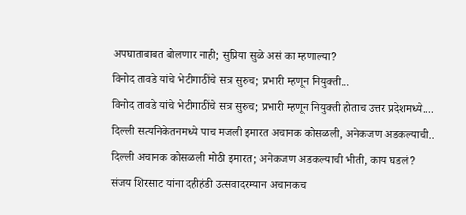अपघाताबाबत बोलणार नाही; सुप्रिया सुळे असं का म्हणाल्या?
विनोद तावडे यांचे भेटीगाठींचे सत्र सुरुच; प्रभारी म्हणून नियुक्ती...
विनोद तावडे यांचे भेटीगाठींचे सत्र सुरुच; प्रभारी म्हणून नियुक्ती होताच उत्तर प्रदेशमध्ये....
दिल्ली सत्यनिकेतनमध्ये पाच मजली इमारत अचानक कोसळली, अनेकजण अडकल्याची..
दिल्ली अचानक कोसळली मोठी इमारत; अनेकजण अडकल्याची भीती, काय घडलं?
संजय शिरसाट यांना दहीहंडी उत्सवादरम्यान अचानकच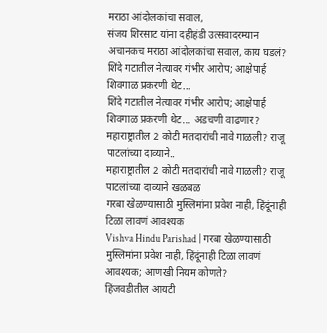मराठा आंदोलकांचा सवाल,
संजय शिरसाट यांना दहीहंडी उत्सवादरम्यान अचानकच मराठा आंदोलकांचा सवाल, काय घडलं?
शिंदे गटातील नेत्यावर गंभीर आरोप; आक्षेपार्ह शिवगाळ प्रकरणी थेट...
शिंदे गटातील नेत्यावर गंभीर आरोप; आक्षेपार्ह शिवगाळ प्रकरणी थेट... अडचणी वाढणार?
महाराष्ट्रातील 2 कोटी मतदारांची नावे गाळली? राजू पाटलांच्या दाव्याने..
महाराष्ट्रातील 2 कोटी मतदारांची नावे गाळली? राजू पाटलांच्या दाव्याने खळबळ
गरबा खेळण्यासाठी मुस्लिमांना प्रवेश नाही, हिंदूंनाही टिळा लावणं आवश्यक
Vishva Hindu Parishad | गरबा खेळण्यासाठी मुस्लिमांना प्रवेश नाही, हिंदूंनाही टिळा लावणं आवश्यक; आणखी नियम कोणते?
हिंजवडीतील आयटी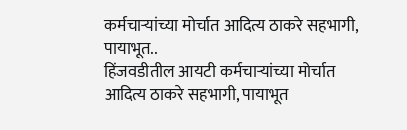कर्मचाऱ्यांच्या मोर्चात आदित्य ठाकरे सहभागी, पायाभूत..
हिंजवडीतील आयटी कर्मचाऱ्यांच्या मोर्चात आदित्य ठाकरे सहभागी, पायाभूत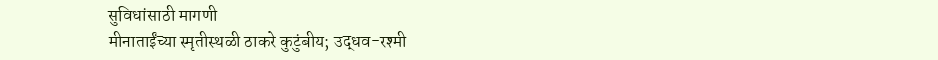सुविधांसाठी मागणी
मीनाताईंच्या स्मृतीस्थळी ठाकरे कुटुंबीय; उद्धव-रश्मी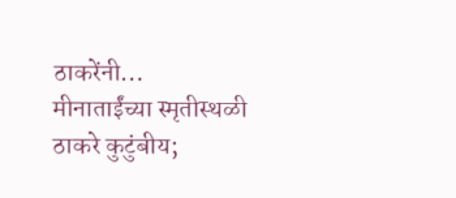ठाकरेंनी...
मीनाताईंच्या स्मृतीस्थळी ठाकरे कुटुंबीय;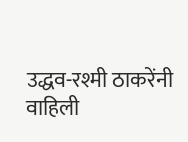उद्धव-रश्मी ठाकरेंनी वाहिली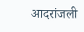आदरांजली